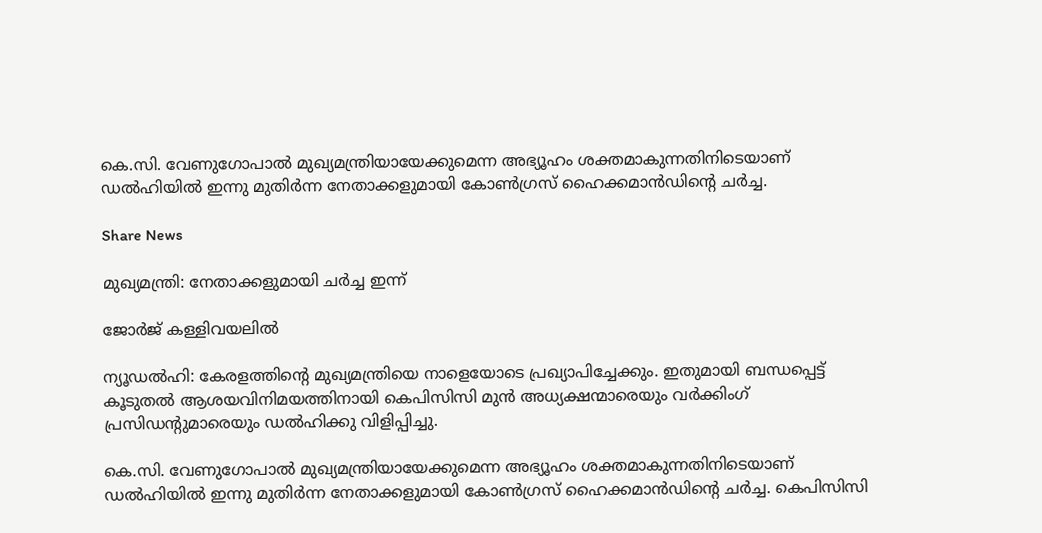കെ.സി. വേണുഗോപാൽ മുഖ്യമന്ത്രിയായേക്കുമെന്ന അഭ്യൂഹം ശക്തമാകുന്നതിനിടെയാണ് ഡൽഹിയിൽ ഇന്നു മുതിർന്ന നേതാക്കളുമായി കോണ്‍ഗ്രസ് ഹൈക്കമാൻഡിന്‍റെ ചർച്ച.

Share News

മുഖ്യമന്ത്രി: നേതാക്കളുമായി ചർച്ച ഇന്ന്

ജോർജ് കള്ളിവയലിൽ

ന്യൂഡൽഹി: കേരളത്തിന്‍റെ മുഖ്യമന്ത്രിയെ നാളെയോടെ പ്രഖ്യാപിച്ചേക്കും. ഇതുമായി ബന്ധപ്പെട്ട് കൂടുതൽ ആശയവിനിമയത്തിനായി കെപിസിസി മുൻ അധ്യക്ഷന്മാരെയും വർക്കിംഗ് പ്രസിഡന്‍റുമാരെയും ഡൽഹിക്കു വിളിപ്പിച്ചു.

കെ.സി. വേണുഗോപാൽ മുഖ്യമന്ത്രിയായേക്കുമെന്ന അഭ്യൂഹം ശക്തമാകുന്നതിനിടെയാണ് ഡൽഹിയിൽ ഇന്നു മുതിർന്ന നേതാക്കളുമായി കോണ്‍ഗ്രസ് ഹൈക്കമാൻഡിന്‍റെ ചർച്ച. കെപിസിസി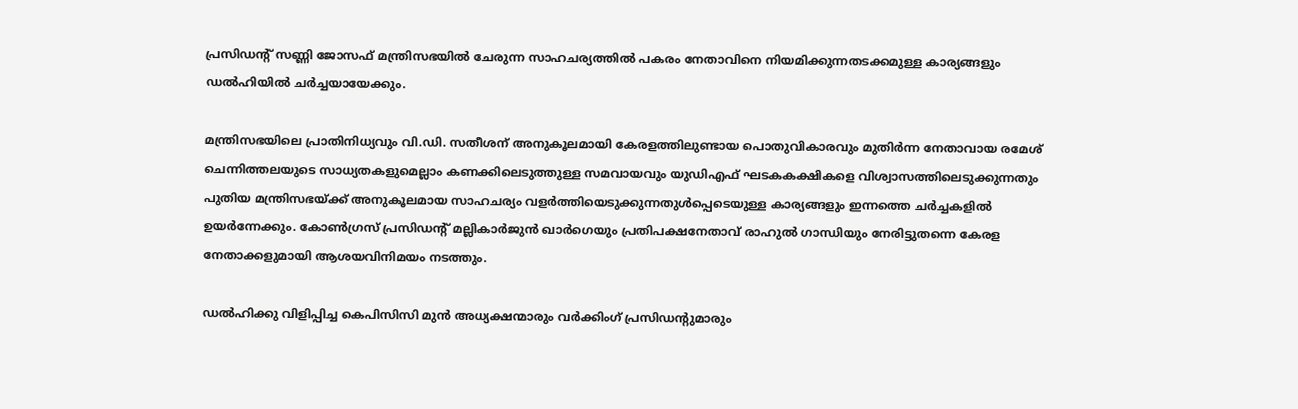പ്രസിഡന്‍റ് സണ്ണി ജോസഫ് മന്ത്രിസഭയിൽ ചേരുന്ന സാഹചര്യത്തിൽ പകരം നേതാവിനെ നിയമിക്കുന്നതടക്കമുള്ള കാര്യങ്ങളും ഡൽഹിയിൽ ചർച്ചയായേക്കും.

മന്ത്രിസഭയിലെ പ്രാതിനിധ്യവും വി.ഡി. സതീശന് അനുകൂലമായി കേരളത്തിലുണ്ടായ പൊതുവികാരവും മുതിർന്ന നേതാവായ രമേശ് ചെന്നിത്തലയുടെ സാധ്യതകളുമെല്ലാം കണക്കിലെടുത്തുള്ള സമവായവും യുഡിഎഫ് ഘടകകക്ഷികളെ വിശ്വാസത്തിലെടുക്കുന്നതും പുതിയ മന്ത്രിസഭയ്ക്ക് അനുകൂലമായ സാഹചര്യം വളർത്തിയെടുക്കുന്നതുൾപ്പെടെയുള്ള കാര്യങ്ങളും ഇന്നത്തെ ചർച്ചകളിൽ ഉയർന്നേക്കും. കോണ്‍ഗ്രസ് പ്രസിഡന്‍റ് മല്ലികാർജുൻ ഖാർഗെയും പ്രതിപക്ഷനേതാവ് രാഹുൽ ഗാന്ധിയും നേരിട്ടുതന്നെ കേരള നേതാക്കളുമായി ആശയവിനിമയം നടത്തും.

ഡൽഹിക്കു വിളിപ്പിച്ച കെപിസിസി മുൻ അധ്യക്ഷന്മാരും വർക്കിംഗ് പ്രസിഡന്‍റുമാരും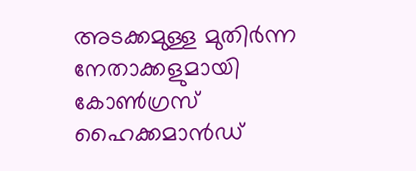അടക്കമുള്ള മുതിർന്ന നേതാക്കളുമായി കോണ്‍ഗ്രസ് ഹൈക്കമാൻഡ്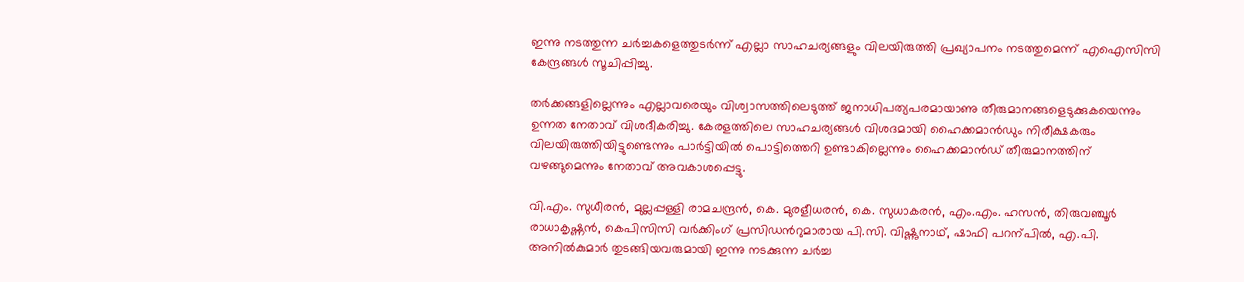ഇന്നു നടത്തുന്ന ചർച്ചകളെത്തുടർന്ന് എല്ലാ സാഹചര്യങ്ങളും വിലയിരുത്തി പ്രഖ്യാപനം നടത്തുമെന്ന് എഐസിസി കേന്ദ്രങ്ങൾ സൂചിപ്പിച്ചു.

തർക്കങ്ങളില്ലെന്നും എല്ലാവരെയും വിശ്വാസത്തിലെടുത്ത് ജനാധിപത്യപരമായാണു തീരുമാനങ്ങളെടുക്കുകയെന്നും ഉന്നത നേതാവ് വിശദീകരിച്ചു. കേരളത്തിലെ സാഹചര്യങ്ങൾ വിശദമായി ഹൈക്കമാൻഡും നിരീക്ഷകരും വിലയിരുത്തിയിട്ടുണ്ടെന്നും പാർട്ടിയിൽ പൊട്ടിത്തെറി ഉണ്ടാകില്ലെന്നും ഹൈക്കമാൻഡ് തീരുമാനത്തിന് വഴങ്ങുമെന്നും നേതാവ് അവകാശപ്പെട്ടു.

വി.എം. സുധീരൻ, മുല്ലപ്പള്ളി രാമചന്ദ്രൻ, കെ. മുരളീധരൻ, കെ. സുധാകരൻ, എം.എം. ഹസൻ, തിരുവഞ്ചൂർ രാധാകൃഷ്ണൻ, കെപിസിസി വർക്കിംഗ് പ്രസിഡന്‍റുമാരായ പി.സി. വിഷ്ണുനാഥ്, ഷാഫി പറന്പിൽ, എ.പി. അനിൽകുമാർ തുടങ്ങിയവരുമായി ഇന്നു നടക്കുന്ന ചർച്ച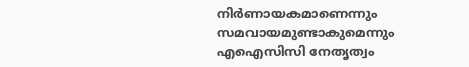നിർണായകമാണെന്നും സമവായമുണ്ടാകുമെന്നും എഐസിസി നേതൃത്വം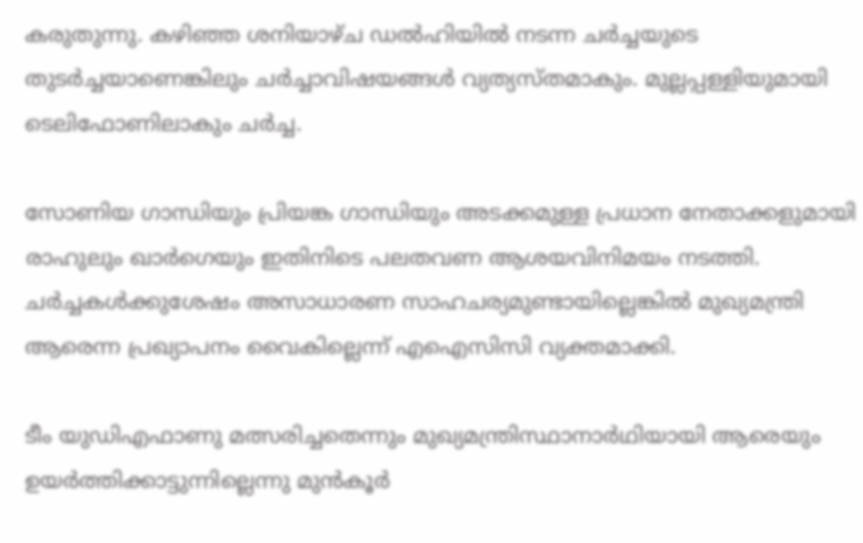കരുതുന്നു. കഴിഞ്ഞ ശനിയാഴ്ച ഡൽഹിയിൽ നടന്ന ചർച്ചയുടെ തുടർച്ചയാണെങ്കിലും ചർച്ചാവിഷയങ്ങൾ വ്യത്യസ്തമാകും. മുല്ലപ്പള്ളിയുമായി ടെലിഫോണിലാകും ചർച്ച.

സോണിയ ഗാന്ധിയും പ്രിയങ്ക ഗാന്ധിയും അടക്കമുള്ള പ്രധാന നേതാക്കളുമായി രാഹുലും ഖാർഗെയും ഇതിനിടെ പലതവണ ആശയവിനിമയം നടത്തി. ചർച്ചകൾക്കുശേഷം അസാധാരണ സാഹചര്യമുണ്ടായില്ലെങ്കിൽ മുഖ്യമന്ത്രി ആരെന്ന പ്രഖ്യാപനം വൈകില്ലെന്ന് എഐസിസി വ്യക്തമാക്കി.

ടീം യുഡിഎഫാണു മത്സരിച്ചതെന്നും മുഖ്യമന്ത്രിസ്ഥാനാർഥിയായി ആരെയും ഉയർത്തിക്കാട്ടുന്നില്ലെന്നു മുൻകൂർ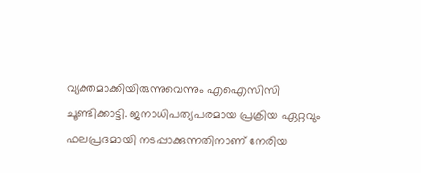വ്യക്തമാക്കിയിരുന്നുവെന്നും എഐസിസി ചൂണ്ടിക്കാട്ടി. ജനാധിപത്യപരമായ പ്രക്രിയ ഏറ്റവും ഫലപ്രദമായി നടപ്പാക്കുന്നതിനാണ് നേരിയ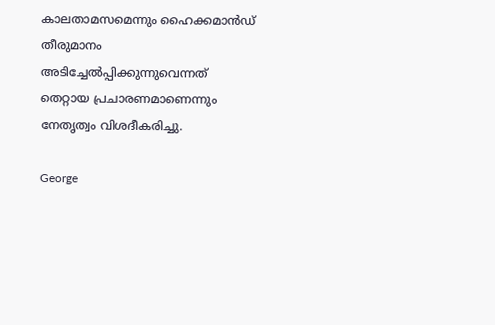കാലതാമസമെന്നും ഹൈക്കമാൻഡ് തീരുമാനം അടിച്ചേൽപ്പിക്കുന്നുവെന്നത് തെറ്റായ പ്രചാരണമാണെന്നും നേതൃത്വം വിശദീകരിച്ചു.

George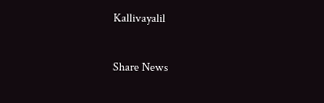Kallivayalil

Share News